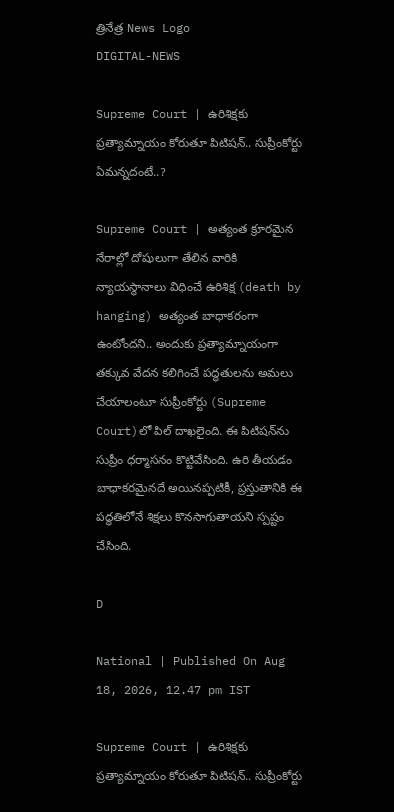త్రినేత్ర News Logo
DIGITAL-NEWS

Supreme Court | ఉరిశిక్ష‌కు ప్ర‌త్యామ్నాయం కోరుతూ పిటిష‌న్‌.. సుప్రీంకోర్టు ఏమ‌న్న‌దంటే..?

Supreme Court | అత్యంత క్రూరమైన నేరాల్లో దోషులుగా తేలిన వారికి న్యాయ‌స్థానాలు విధించే ఉరిశిక్ష (death by hanging) అత్యంత బాధాకరంగా ఉంటోంద‌ని.. అందుకు ప్ర‌త్యామ్నాయంగా త‌క్కువ‌ వేద‌న క‌లిగించే ప‌ద్ధ‌తుల‌ను అమ‌లు చేయాలంటూ సుప్రీంకోర్టు (Supreme Court)లో పిల్ దాఖ‌లైంది. ఈ పిటిష‌న్‌ను సుప్రీం ధ‌ర్మాస‌నం కొట్టివేసింది. ఉరి తీయడం బాధాకరమైనదే అయినప్పటికీ, ప్రస్తుతానికి ఈ పద్ధతిలోనే శిక్షలు కొనసాగుతాయని స్పష్టం చేసింది.

D

National | Published On Aug 18, 2026, 12.47 pm IST

Supreme Court | ఉరిశిక్ష‌కు ప్ర‌త్యామ్నాయం కోరుతూ పిటిష‌న్‌.. సుప్రీంకోర్టు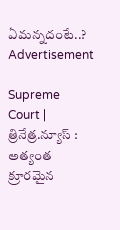ఏమ‌న్న‌దంటే..?
Advertisement

Supreme Court | త్రినేత్ర‌.న్యూస్ : అత్యంత క్రూరమైన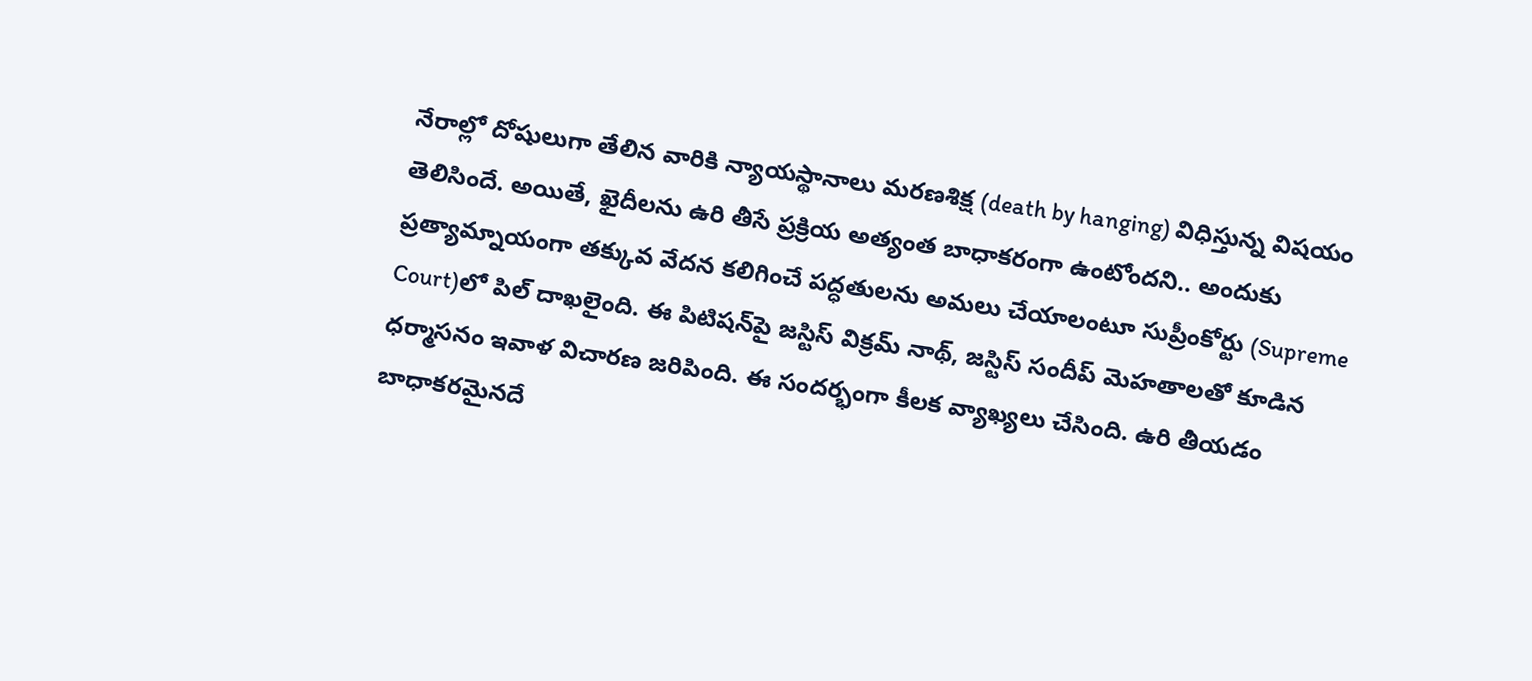నేరాల్లో దోషులుగా తేలిన వారికి న్యాయ‌స్థానాలు మ‌ర‌ణ‌శిక్ష (death by hanging) విధిస్తున్న విష‌యం తెలిసిందే. అయితే, ఖైదీలను ఉరి తీసే ప్రక్రియ అత్యంత బాధాకరంగా ఉంటోంద‌ని.. అందుకు ప్ర‌త్యామ్నాయంగా త‌క్కువ‌ వేద‌న క‌లిగించే ప‌ద్ధ‌తుల‌ను అమ‌లు చేయాలంటూ సుప్రీంకోర్టు (Supreme Court)లో పిల్ దాఖ‌లైంది. ఈ పిటిష‌న్‌పై జస్టిస్ విక్రమ్ నాథ్, జస్టిస్ సందీప్ మెహతాలతో కూడిన ధర్మాసనం ఇవాళ విచార‌ణ జ‌రిపింది. ఈ సంద‌ర్భంగా కీల‌క వ్యాఖ్య‌లు చేసింది. ఉరి తీయడం బాధాకరమైనదే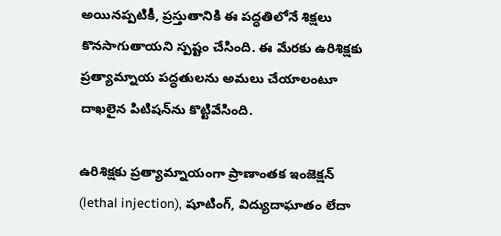అయినప్పటికీ, ప్రస్తుతానికి ఈ పద్ధతిలోనే శిక్షలు కొనసాగుతాయని స్పష్టం చేసింది. ఈ మేర‌కు ఉరిశిక్ష‌కు ప్ర‌త్యామ్నాయ ప‌ద్ధ‌తుల‌ను అమ‌లు చేయాలంటూ దాఖ‌లైన పిటిష‌న్‌ను కొట్టివేసింది.

ఉరిశిక్ష‌కు ప్ర‌త్యామ్నాయంగా ప్రాణాంత‌క ఇంజెక్షన్ (lethal injection), షూటింగ్‌, విద్యుదాఘాతం లేదా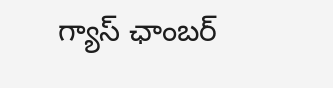గ్యాస్ ఛాంబర్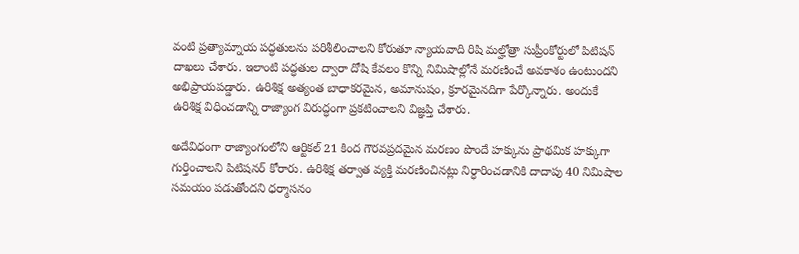వంటి ప్ర‌త్యామ్నాయ పద్ధతులను ప‌రిశీలించాల‌ని కోరుతూ న్యాయ‌వాది రిషి మల్హోత్రా సుప్రీంకోర్టులో పిటిష‌న్ దాఖ‌లు చేశారు. ఇలాంటి ప‌ద్ధ‌తుల ద్వారా దోషి కేవ‌లం కొన్ని నిమిషాల్లోనే మ‌ర‌ణించే అవ‌కాశం ఉంటుంద‌ని అభిప్రాయ‌ప‌డ్డారు. ఉరిశిక్ష అత్యంత బాధాక‌ర‌మైన‌, అమానుషం, క్రూర‌మైన‌దిగా పేర్కొన్నారు. అందుకే ఉరిశిక్ష విధించ‌డాన్ని రాజ్యాంగ విరుద్ధంగా ప్ర‌క‌టించాల‌ని విజ్ఞ‌ప్తి చేశారు.

అదేవిధంగా రాజ్యాంగంలోని ఆర్టిక‌ల్ 21 కింద గౌరవప్రదమైన మరణం పొందే హక్కును ప్రాథమిక హక్కుగా గుర్తించాలని పిటిషనర్ కోరారు. ఉరిశిక్ష త‌ర్వాత వ్య‌క్తి మ‌ర‌ణించిన‌ట్లు నిర్ధారించ‌డానికి దాదాపు 40 నిమిషాల స‌మ‌యం ప‌డుతోంద‌ని ధర్మాస‌నం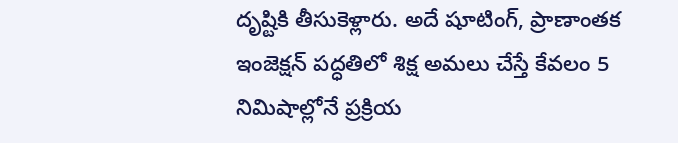దృష్టికి తీసుకెళ్లారు. అదే షూటింగ్, ప్రాణాంత‌క‌ ఇంజెక్ష‌న్ ప‌ద్ధ‌తిలో శిక్ష అమ‌లు చేస్తే కేవ‌లం 5 నిమిషాల్లోనే ప్ర‌క్రియ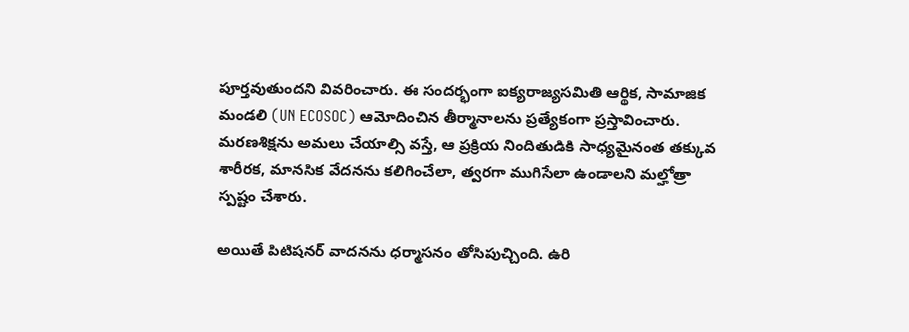పూర్త‌వుతుంద‌ని వివ‌రించారు. ఈ సంద‌ర్భంగా ఐక్యరాజ్యసమితి ఆర్థిక, సామాజిక మండలి (UN ECOSOC) ఆమోదించిన తీర్మానాలను ప్రత్యేకంగా ప్రస్తావించారు. మరణశిక్షను అమలు చేయాల్సి వస్తే, ఆ ప్రక్రియ నిందితుడికి సాధ్యమైనంత తక్కువ శారీరక, మానసిక వేదనను కలిగించేలా, త్వరగా ముగిసేలా ఉండాలని మల్హోత్రా స్పష్టం చేశారు.

అయితే పిటిష‌న‌ర్ వాద‌న‌ను ధ‌ర్మాస‌నం తోసిపుచ్చింది. ఉరి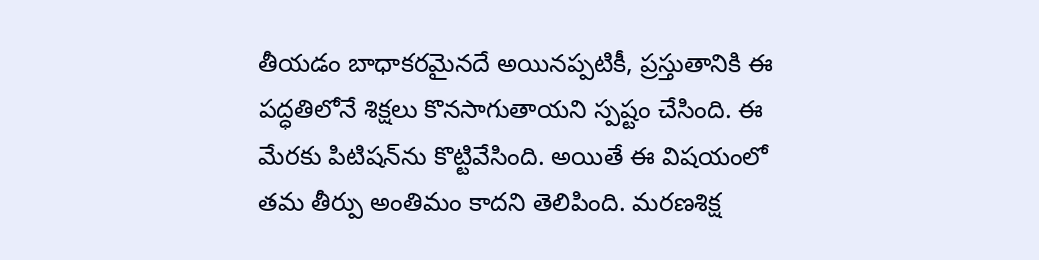తీయడం బాధాకరమైనదే అయినప్పటికీ, ప్రస్తుతానికి ఈ పద్ధతిలోనే శిక్షలు కొనసాగుతాయని స్పష్టం చేసింది. ఈ మేర‌కు పిటిష‌న్‌ను కొట్టివేసింది. అయితే ఈ విష‌యంలో త‌మ తీర్పు అంతిమం కాద‌ని తెలిపింది. మ‌ర‌ణ‌శిక్ష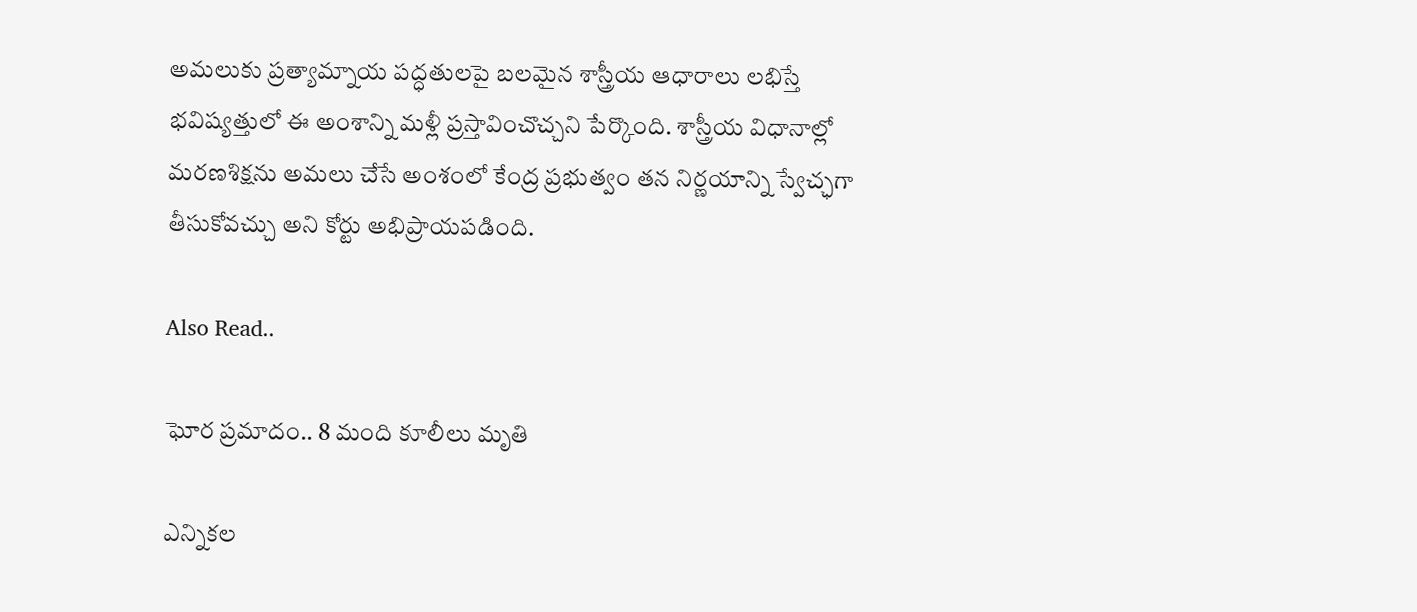అమ‌లుకు ప్ర‌త్యామ్నాయ ప‌ద్ధ‌తుల‌పై బ‌ల‌మైన శాస్త్రీయ ఆధారాలు ల‌భిస్తే భ‌విష్య‌త్తులో ఈ అంశాన్ని మ‌ళ్లీ ప్ర‌స్తావించొచ్చ‌ని పేర్కొంది. శాస్త్రీయ విధానాల్లో మ‌ర‌ణ‌శిక్ష‌ను అమ‌లు చేసే అంశంలో కేంద్ర ప్ర‌భుత్వం త‌న నిర్ణ‌యాన్ని స్వేచ్ఛ‌గా తీసుకోవ‌చ్చు అని కోర్టు అభిప్రాయ‌ప‌డింది.

Also Read..

ఘోర ప్ర‌మాదం.. 8 మంది కూలీలు మృతి

ఎన్నిక‌ల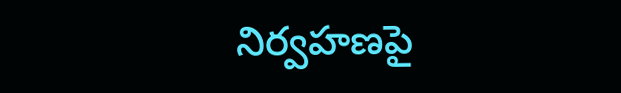నిర్వ‌హ‌ణ‌పై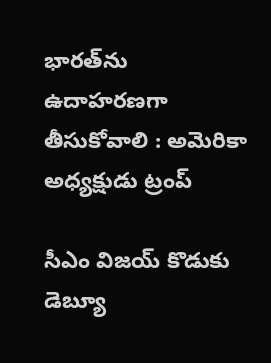భార‌త్‌ను ఉదాహ‌ర‌ణ‌గా తీసుకోవాలి : అమెరికా అధ్య‌క్షుడు ట్రంప్‌

సీఎం విజ‌య్ కొడుకు డెబ్యూ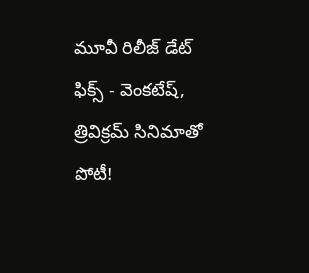మూవీ రిలీజ్ డేట్ ఫిక్స్ - వెంక‌టేష్, త్రివిక్ర‌మ్ సినిమాతో పోటీ!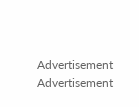Advertisement
Advertisement